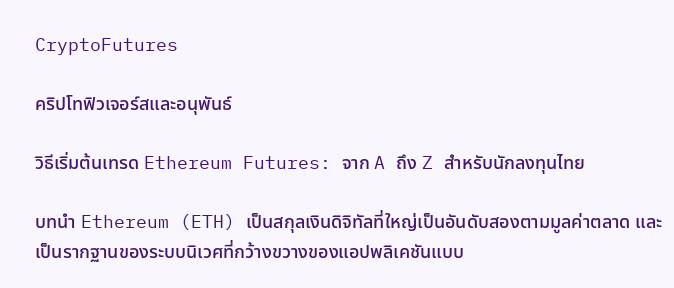CryptoFutures

คริปโทฟิวเจอร์สและอนุพันธ์

วิธีเริ่มต้นเทรด Ethereum Futures: จาก A ถึง Z สำหรับนักลงทุนไทย

บทนำ Ethereum (ETH) เป็นสกุลเงินดิจิทัลที่ใหญ่เป็นอันดับสองตามมูลค่าตลาด และเป็นรากฐานของระบบนิเวศที่กว้างขวางของแอปพลิเคชันแบบ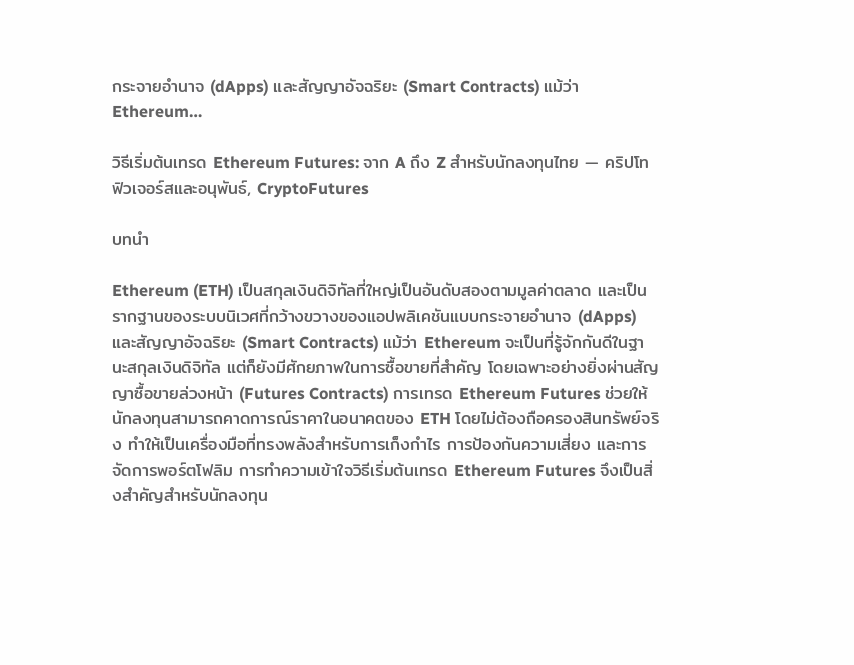กระจายอำนาจ (dApps) และสัญญาอัจฉริยะ (Smart Contracts) แม้ว่า Ethereum…

วิธีเริ่มต้นเทรด Ethereum Futures: จาก A ถึง Z สำหรับนักลงทุนไทย — คริปโทฟิวเจอร์สและอนุพันธ์, CryptoFutures

บทนำ

Ethereum (ETH) เป็นสกุลเงินดิจิทัลที่ใหญ่เป็นอันดับสองตามมูลค่าตลาด และเป็นรากฐานของระบบนิเวศที่กว้างขวางของแอปพลิเคชันแบบกระจายอำนาจ (dApps) และสัญญาอัจฉริยะ (Smart Contracts) แม้ว่า Ethereum จะเป็นที่รู้จักกันดีในฐานะสกุลเงินดิจิทัล แต่ก็ยังมีศักยภาพในการซื้อขายที่สำคัญ โดยเฉพาะอย่างยิ่งผ่านสัญญาซื้อขายล่วงหน้า (Futures Contracts) การเทรด Ethereum Futures ช่วยให้นักลงทุนสามารถคาดการณ์ราคาในอนาคตของ ETH โดยไม่ต้องถือครองสินทรัพย์จริง ทำให้เป็นเครื่องมือที่ทรงพลังสำหรับการเก็งกำไร การป้องกันความเสี่ยง และการจัดการพอร์ตโฟลิม การทำความเข้าใจวิธีเริ่มต้นเทรด Ethereum Futures จึงเป็นสิ่งสำคัญสำหรับนักลงทุน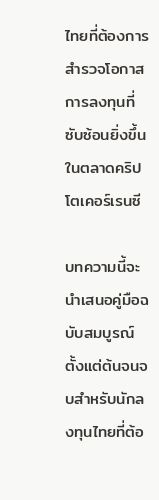ไทยที่ต้องการสำรวจโอกาสการลงทุนที่ซับซ้อนยิ่งขึ้นในตลาดคริปโตเคอร์เรนซี

บทความนี้จะนำเสนอคู่มือฉบับสมบูรณ์ตั้งแต่ต้นจนจบสำหรับนักลงทุนไทยที่ต้อ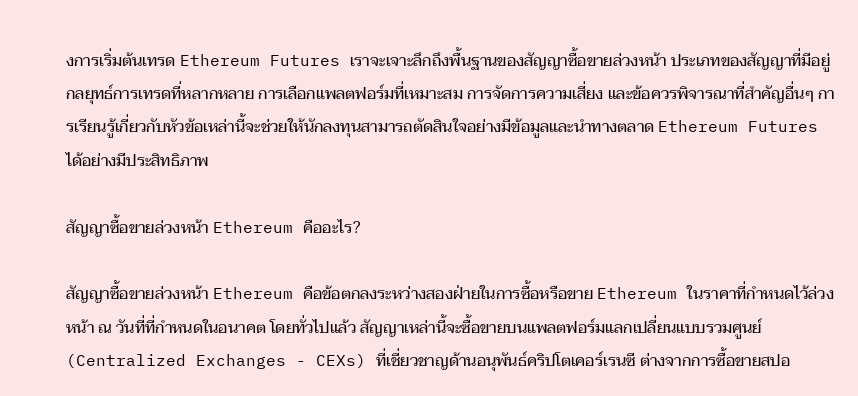งการเริ่มต้นเทรด Ethereum Futures เราจะเจาะลึกถึงพื้นฐานของสัญญาซื้อขายล่วงหน้า ประเภทของสัญญาที่มีอยู่ กลยุทธ์การเทรดที่หลากหลาย การเลือกแพลตฟอร์มที่เหมาะสม การจัดการความเสี่ยง และข้อควรพิจารณาที่สำคัญอื่นๆ การเรียนรู้เกี่ยวกับหัวข้อเหล่านี้จะช่วยให้นักลงทุนสามารถตัดสินใจอย่างมีข้อมูลและนำทางตลาด Ethereum Futures ได้อย่างมีประสิทธิภาพ

สัญญาซื้อขายล่วงหน้า Ethereum คืออะไร?

สัญญาซื้อขายล่วงหน้า Ethereum คือข้อตกลงระหว่างสองฝ่ายในการซื้อหรือขาย Ethereum ในราคาที่กำหนดไว้ล่วงหน้า ณ วันที่ที่กำหนดในอนาคต โดยทั่วไปแล้ว สัญญาเหล่านี้จะซื้อขายบนแพลตฟอร์มแลกเปลี่ยนแบบรวมศูนย์ (Centralized Exchanges - CEXs) ที่เชี่ยวชาญด้านอนุพันธ์คริปโตเคอร์เรนซี ต่างจากการซื้อขายสปอ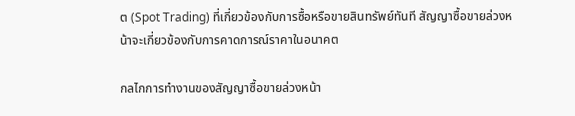ต (Spot Trading) ที่เกี่ยวข้องกับการซื้อหรือขายสินทรัพย์ทันที สัญญาซื้อขายล่วงหน้าจะเกี่ยวข้องกับการคาดการณ์ราคาในอนาคต

กลไกการทำงานของสัญญาซื้อขายล่วงหน้า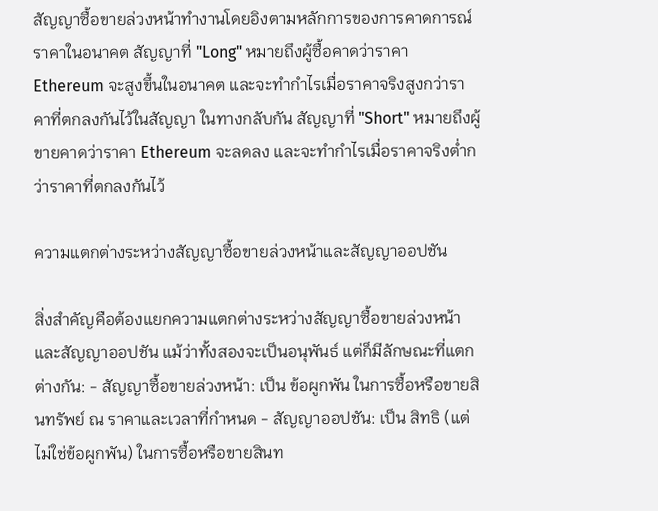สัญญาซื้อขายล่วงหน้าทำงานโดยอิงตามหลักการของการคาดการณ์ราคาในอนาคต สัญญาที่ "Long" หมายถึงผู้ซื้อคาดว่าราคา Ethereum จะสูงขึ้นในอนาคต และจะทำกำไรเมื่อราคาจริงสูงกว่าราคาที่ตกลงกันไว้ในสัญญา ในทางกลับกัน สัญญาที่ "Short" หมายถึงผู้ขายคาดว่าราคา Ethereum จะลดลง และจะทำกำไรเมื่อราคาจริงต่ำกว่าราคาที่ตกลงกันไว้

ความแตกต่างระหว่างสัญญาซื้อขายล่วงหน้าและสัญญาออปชัน

สิ่งสำคัญคือต้องแยกความแตกต่างระหว่างสัญญาซื้อขายล่วงหน้าและสัญญาออปชัน แม้ว่าทั้งสองจะเป็นอนุพันธ์ แต่ก็มีลักษณะที่แตกต่างกัน: - สัญญาซื้อขายล่วงหน้า: เป็น ข้อผูกพัน ในการซื้อหรือขายสินทรัพย์ ณ ราคาและเวลาที่กำหนด - สัญญาออปชัน: เป็น สิทธิ (แต่ไม่ใช่ข้อผูกพัน) ในการซื้อหรือขายสินท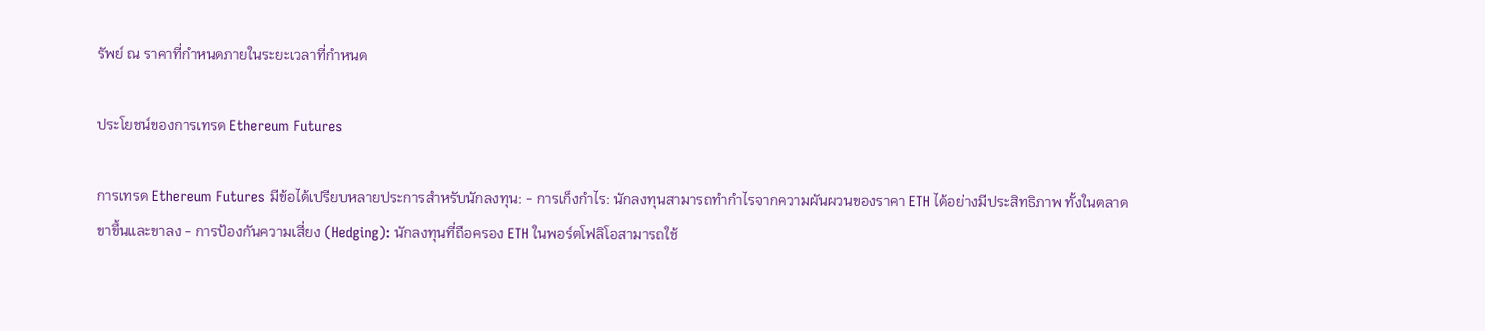รัพย์ ณ ราคาที่กำหนดภายในระยะเวลาที่กำหนด

ประโยชน์ของการเทรด Ethereum Futures

การเทรด Ethereum Futures มีข้อได้เปรียบหลายประการสำหรับนักลงทุน: - การเก็งกำไร: นักลงทุนสามารถทำกำไรจากความผันผวนของราคา ETH ได้อย่างมีประสิทธิภาพ ทั้งในตลาดขาขึ้นและขาลง - การป้องกันความเสี่ยง (Hedging): นักลงทุนที่ถือครอง ETH ในพอร์ตโฟลิโอสามารถใช้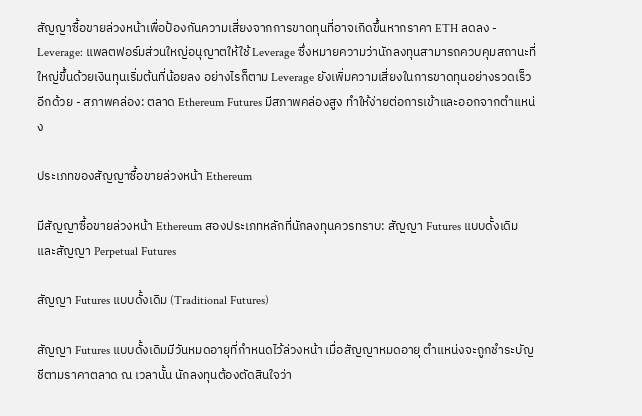สัญญาซื้อขายล่วงหน้าเพื่อป้องกันความเสี่ยงจากการขาดทุนที่อาจเกิดขึ้นหากราคา ETH ลดลง - Leverage: แพลตฟอร์มส่วนใหญ่อนุญาตให้ใช้ Leverage ซึ่งหมายความว่านักลงทุนสามารถควบคุมสถานะที่ใหญ่ขึ้นด้วยเงินทุนเริ่มต้นที่น้อยลง อย่างไรก็ตาม Leverage ยังเพิ่มความเสี่ยงในการขาดทุนอย่างรวดเร็วอีกด้วย - สภาพคล่อง: ตลาด Ethereum Futures มีสภาพคล่องสูง ทำให้ง่ายต่อการเข้าและออกจากตำแหน่ง

ประเภทของสัญญาซื้อขายล่วงหน้า Ethereum

มีสัญญาซื้อขายล่วงหน้า Ethereum สองประเภทหลักที่นักลงทุนควรทราบ: สัญญา Futures แบบดั้งเดิม และสัญญา Perpetual Futures

สัญญา Futures แบบดั้งเดิม (Traditional Futures)

สัญญา Futures แบบดั้งเดิมมีวันหมดอายุที่กำหนดไว้ล่วงหน้า เมื่อสัญญาหมดอายุ ตำแหน่งจะถูกชำระบัญชีตามราคาตลาด ณ เวลานั้น นักลงทุนต้องตัดสินใจว่า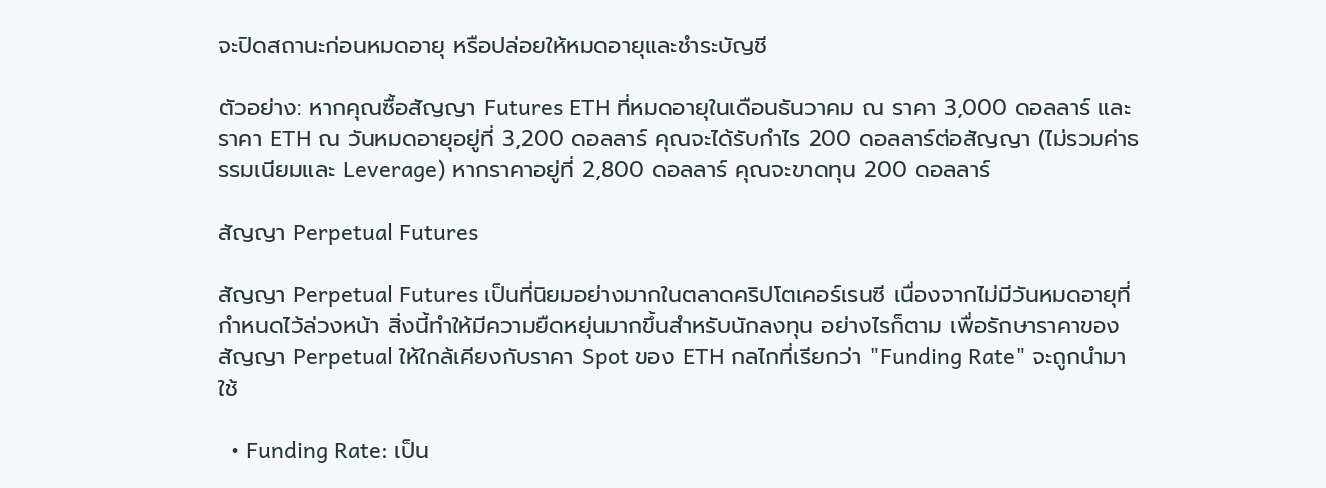จะปิดสถานะก่อนหมดอายุ หรือปล่อยให้หมดอายุและชำระบัญชี

ตัวอย่าง: หากคุณซื้อสัญญา Futures ETH ที่หมดอายุในเดือนธันวาคม ณ ราคา 3,000 ดอลลาร์ และราคา ETH ณ วันหมดอายุอยู่ที่ 3,200 ดอลลาร์ คุณจะได้รับกำไร 200 ดอลลาร์ต่อสัญญา (ไม่รวมค่าธรรมเนียมและ Leverage) หากราคาอยู่ที่ 2,800 ดอลลาร์ คุณจะขาดทุน 200 ดอลลาร์

สัญญา Perpetual Futures

สัญญา Perpetual Futures เป็นที่นิยมอย่างมากในตลาดคริปโตเคอร์เรนซี เนื่องจากไม่มีวันหมดอายุที่กำหนดไว้ล่วงหน้า สิ่งนี้ทำให้มีความยืดหยุ่นมากขึ้นสำหรับนักลงทุน อย่างไรก็ตาม เพื่อรักษาราคาของสัญญา Perpetual ให้ใกล้เคียงกับราคา Spot ของ ETH กลไกที่เรียกว่า "Funding Rate" จะถูกนำมาใช้

  • Funding Rate: เป็น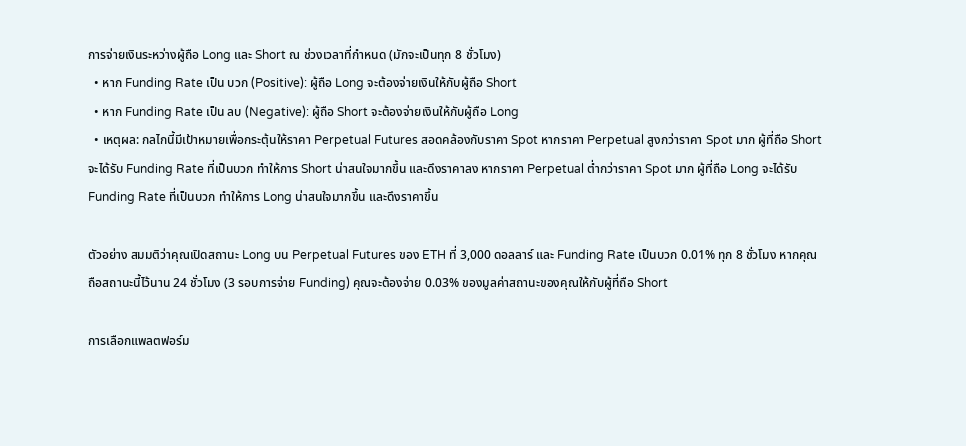การจ่ายเงินระหว่างผู้ถือ Long และ Short ณ ช่วงเวลาที่กำหนด (มักจะเป็นทุก 8 ชั่วโมง)
  • หาก Funding Rate เป็น บวก (Positive): ผู้ถือ Long จะต้องจ่ายเงินให้กับผู้ถือ Short
  • หาก Funding Rate เป็น ลบ (Negative): ผู้ถือ Short จะต้องจ่ายเงินให้กับผู้ถือ Long
  • เหตุผล: กลไกนี้มีเป้าหมายเพื่อกระตุ้นให้ราคา Perpetual Futures สอดคล้องกับราคา Spot หากราคา Perpetual สูงกว่าราคา Spot มาก ผู้ที่ถือ Short จะได้รับ Funding Rate ที่เป็นบวก ทำให้การ Short น่าสนใจมากขึ้น และดึงราคาลง หากราคา Perpetual ต่ำกว่าราคา Spot มาก ผู้ที่ถือ Long จะได้รับ Funding Rate ที่เป็นบวก ทำให้การ Long น่าสนใจมากขึ้น และดึงราคาขึ้น

ตัวอย่าง สมมติว่าคุณเปิดสถานะ Long บน Perpetual Futures ของ ETH ที่ 3,000 ดอลลาร์ และ Funding Rate เป็นบวก 0.01% ทุก 8 ชั่วโมง หากคุณถือสถานะนี้ไว้นาน 24 ชั่วโมง (3 รอบการจ่าย Funding) คุณจะต้องจ่าย 0.03% ของมูลค่าสถานะของคุณให้กับผู้ที่ถือ Short

การเลือกแพลตฟอร์ม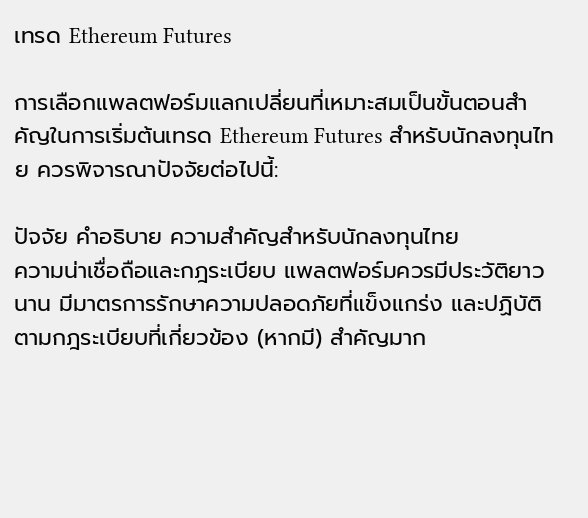เทรด Ethereum Futures

การเลือกแพลตฟอร์มแลกเปลี่ยนที่เหมาะสมเป็นขั้นตอนสำคัญในการเริ่มต้นเทรด Ethereum Futures สำหรับนักลงทุนไทย ควรพิจารณาปัจจัยต่อไปนี้:

ปัจจัย คำอธิบาย ความสำคัญสำหรับนักลงทุนไทย
ความน่าเชื่อถือและกฎระเบียบ แพลตฟอร์มควรมีประวัติยาวนาน มีมาตรการรักษาความปลอดภัยที่แข็งแกร่ง และปฏิบัติตามกฎระเบียบที่เกี่ยวข้อง (หากมี) สำคัญมาก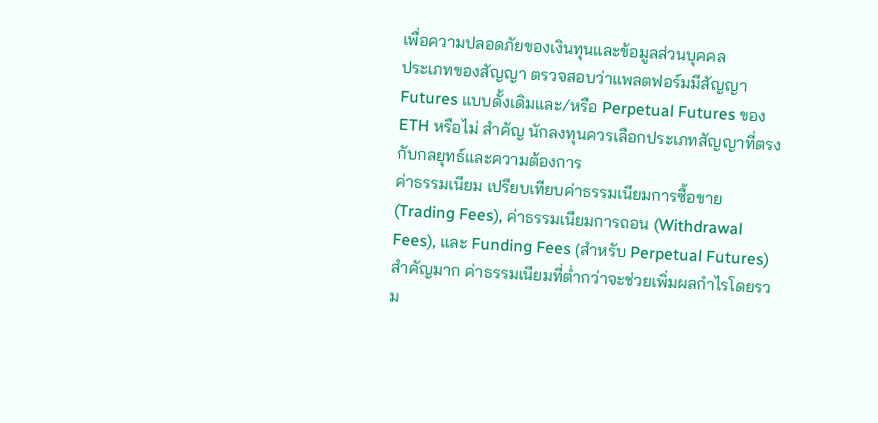เพื่อความปลอดภัยของเงินทุนและข้อมูลส่วนบุคคล
ประเภทของสัญญา ตรวจสอบว่าแพลตฟอร์มมีสัญญา Futures แบบดั้งเดิมและ/หรือ Perpetual Futures ของ ETH หรือไม่ สำคัญ นักลงทุนควรเลือกประเภทสัญญาที่ตรงกับกลยุทธ์และความต้องการ
ค่าธรรมเนียม เปรียบเทียบค่าธรรมเนียมการซื้อขาย (Trading Fees), ค่าธรรมเนียมการถอน (Withdrawal Fees), และ Funding Fees (สำหรับ Perpetual Futures) สำคัญมาก ค่าธรรมเนียมที่ต่ำกว่าจะช่วยเพิ่มผลกำไรโดยรวม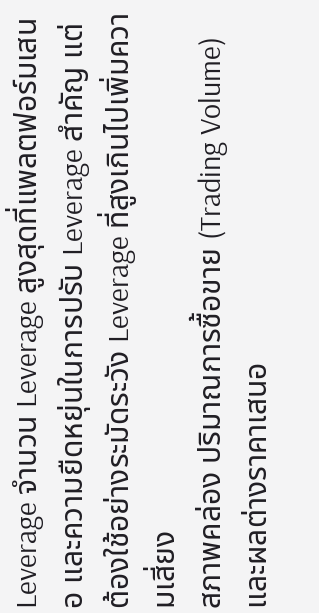Leverage จำนวน Leverage สูงสุดที่แพลตฟอร์มเสนอ และความยืดหยุ่นในการปรับ Leverage สำคัญ แต่ต้องใช้อย่างระมัดระวัง Leverage ที่สูงเกินไปเพิ่มความเสี่ยง
สภาพคล่อง ปริมาณการซื้อขาย (Trading Volume) และผลต่างราคาเสนอ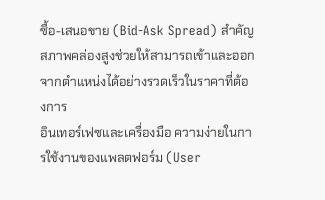ซื้อ-เสนอขาย (Bid-Ask Spread) สำคัญ สภาพคล่องสูงช่วยให้สามารถเข้าและออกจากตำแหน่งได้อย่างรวดเร็วในราคาที่ต้องการ
อินเทอร์เฟซและเครื่องมือ ความง่ายในการใช้งานของแพลตฟอร์ม (User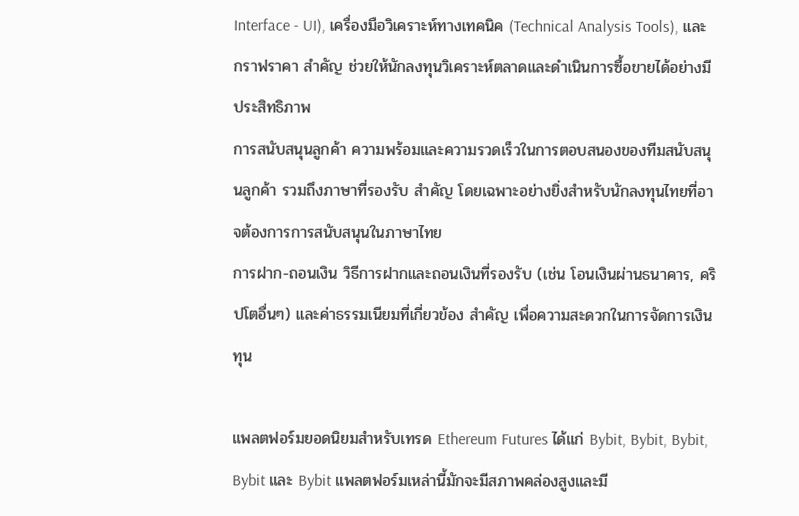Interface - UI), เครื่องมือวิเคราะห์ทางเทคนิค (Technical Analysis Tools), และกราฟราคา สำคัญ ช่วยให้นักลงทุนวิเคราะห์ตลาดและดำเนินการซื้อขายได้อย่างมีประสิทธิภาพ
การสนับสนุนลูกค้า ความพร้อมและความรวดเร็วในการตอบสนองของทีมสนับสนุนลูกค้า รวมถึงภาษาที่รองรับ สำคัญ โดยเฉพาะอย่างยิ่งสำหรับนักลงทุนไทยที่อาจต้องการการสนับสนุนในภาษาไทย
การฝาก-ถอนเงิน วิธีการฝากและถอนเงินที่รองรับ (เช่น โอนเงินผ่านธนาคาร, คริปโตอื่นๆ) และค่าธรรมเนียมที่เกี่ยวข้อง สำคัญ เพื่อความสะดวกในการจัดการเงินทุน

แพลตฟอร์มยอดนิยมสำหรับเทรด Ethereum Futures ได้แก่ Bybit, Bybit, Bybit, Bybit และ Bybit แพลตฟอร์มเหล่านี้มักจะมีสภาพคล่องสูงและมี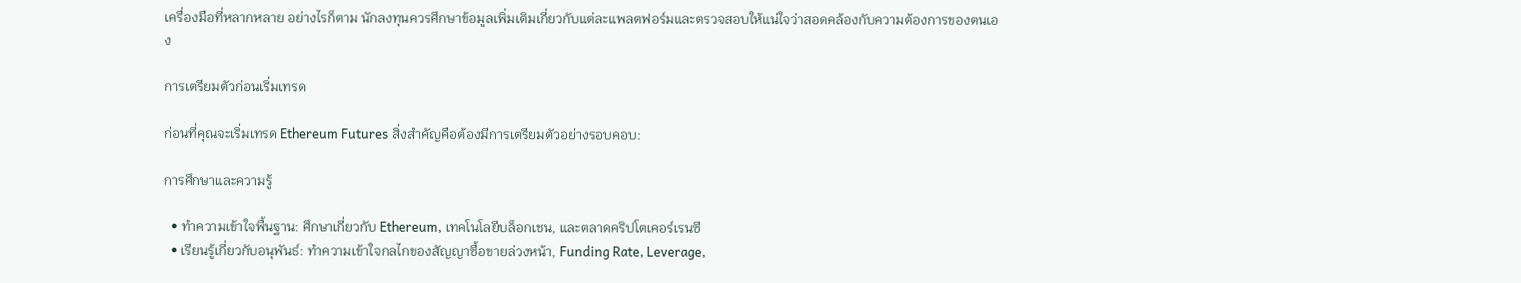เครื่องมือที่หลากหลาย อย่างไรก็ตาม นักลงทุนควรศึกษาข้อมูลเพิ่มเติมเกี่ยวกับแต่ละแพลตฟอร์มและตรวจสอบให้แน่ใจว่าสอดคล้องกับความต้องการของตนเอง

การเตรียมตัวก่อนเริ่มเทรด

ก่อนที่คุณจะเริ่มเทรด Ethereum Futures สิ่งสำคัญคือต้องมีการเตรียมตัวอย่างรอบคอบ:

การศึกษาและความรู้

  • ทำความเข้าใจพื้นฐาน: ศึกษาเกี่ยวกับ Ethereum, เทคโนโลยีบล็อกเชน, และตลาดคริปโตเคอร์เรนซี
  • เรียนรู้เกี่ยวกับอนุพันธ์: ทำความเข้าใจกลไกของสัญญาซื้อขายล่วงหน้า, Funding Rate, Leverage,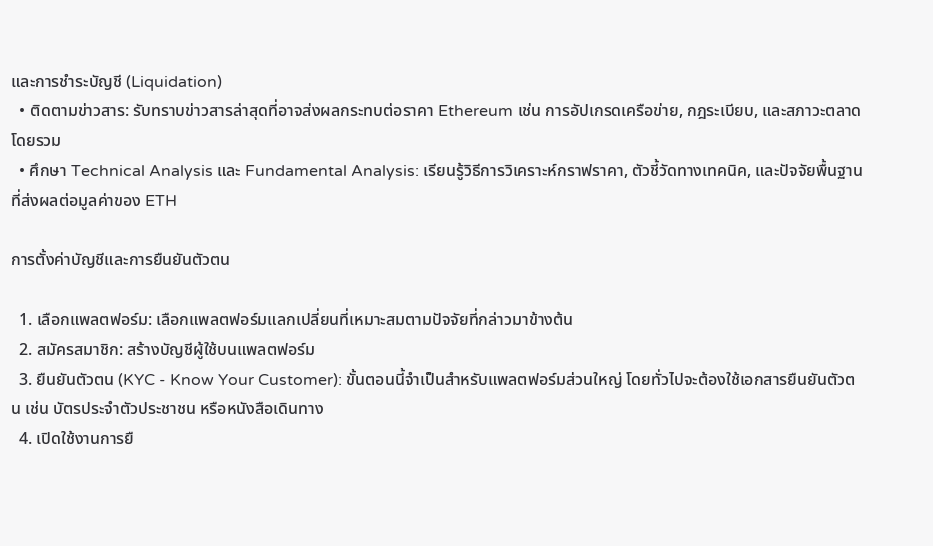และการชำระบัญชี (Liquidation)
  • ติดตามข่าวสาร: รับทราบข่าวสารล่าสุดที่อาจส่งผลกระทบต่อราคา Ethereum เช่น การอัปเกรดเครือข่าย, กฎระเบียบ, และสภาวะตลาดโดยรวม
  • ศึกษา Technical Analysis และ Fundamental Analysis: เรียนรู้วิธีการวิเคราะห์กราฟราคา, ตัวชี้วัดทางเทคนิค, และปัจจัยพื้นฐานที่ส่งผลต่อมูลค่าของ ETH

การตั้งค่าบัญชีและการยืนยันตัวตน

  1. เลือกแพลตฟอร์ม: เลือกแพลตฟอร์มแลกเปลี่ยนที่เหมาะสมตามปัจจัยที่กล่าวมาข้างต้น
  2. สมัครสมาชิก: สร้างบัญชีผู้ใช้บนแพลตฟอร์ม
  3. ยืนยันตัวตน (KYC - Know Your Customer): ขั้นตอนนี้จำเป็นสำหรับแพลตฟอร์มส่วนใหญ่ โดยทั่วไปจะต้องใช้เอกสารยืนยันตัวตน เช่น บัตรประจำตัวประชาชน หรือหนังสือเดินทาง
  4. เปิดใช้งานการยื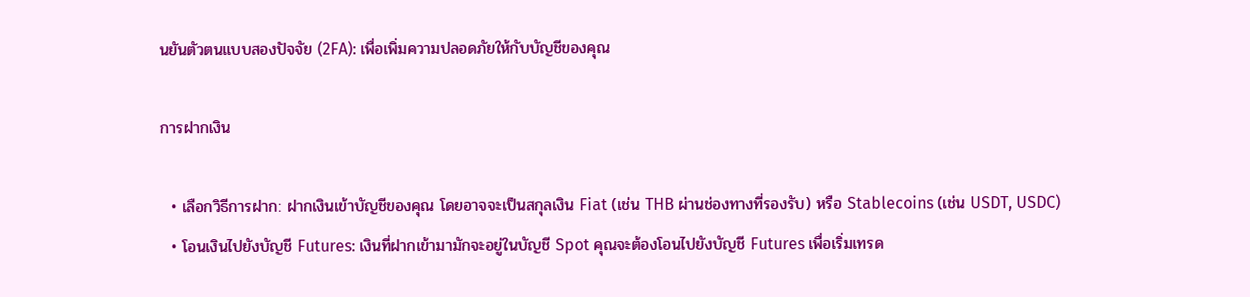นยันตัวตนแบบสองปัจจัย (2FA): เพื่อเพิ่มความปลอดภัยให้กับบัญชีของคุณ

การฝากเงิน

  • เลือกวิธีการฝาก: ฝากเงินเข้าบัญชีของคุณ โดยอาจจะเป็นสกุลเงิน Fiat (เช่น THB ผ่านช่องทางที่รองรับ) หรือ Stablecoins (เช่น USDT, USDC)
  • โอนเงินไปยังบัญชี Futures: เงินที่ฝากเข้ามามักจะอยู่ในบัญชี Spot คุณจะต้องโอนไปยังบัญชี Futures เพื่อเริ่มเทรด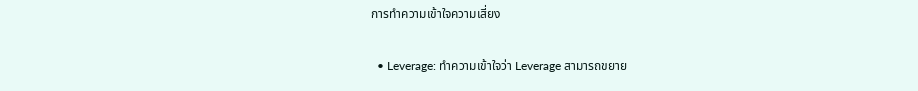การทำความเข้าใจความเสี่ยง

  • Leverage: ทำความเข้าใจว่า Leverage สามารถขยาย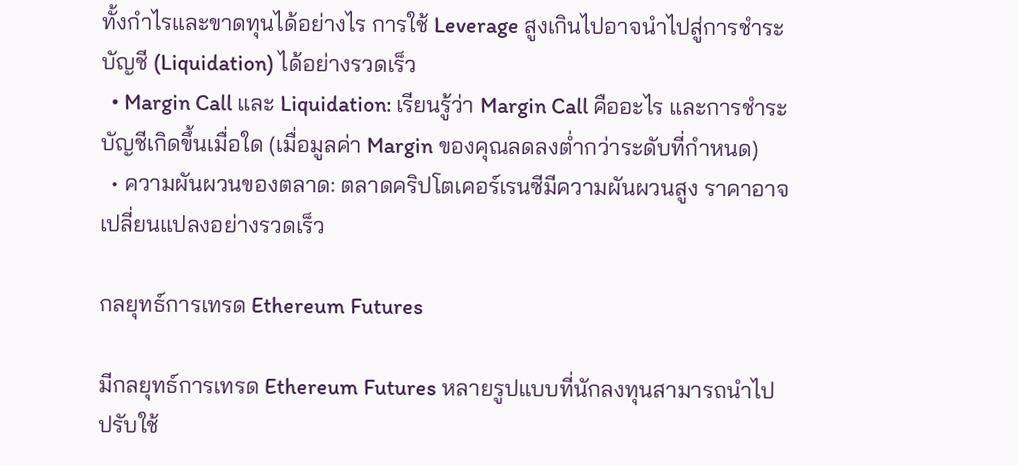ทั้งกำไรและขาดทุนได้อย่างไร การใช้ Leverage สูงเกินไปอาจนำไปสู่การชำระบัญชี (Liquidation) ได้อย่างรวดเร็ว
  • Margin Call และ Liquidation: เรียนรู้ว่า Margin Call คืออะไร และการชำระบัญชีเกิดขึ้นเมื่อใด (เมื่อมูลค่า Margin ของคุณลดลงต่ำกว่าระดับที่กำหนด)
  • ความผันผวนของตลาด: ตลาดคริปโตเคอร์เรนซีมีความผันผวนสูง ราคาอาจเปลี่ยนแปลงอย่างรวดเร็ว

กลยุทธ์การเทรด Ethereum Futures

มีกลยุทธ์การเทรด Ethereum Futures หลายรูปแบบที่นักลงทุนสามารถนำไปปรับใช้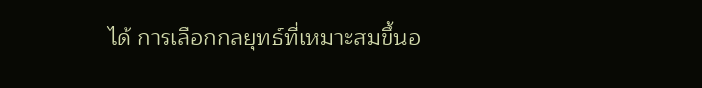ได้ การเลือกกลยุทธ์ที่เหมาะสมขึ้นอ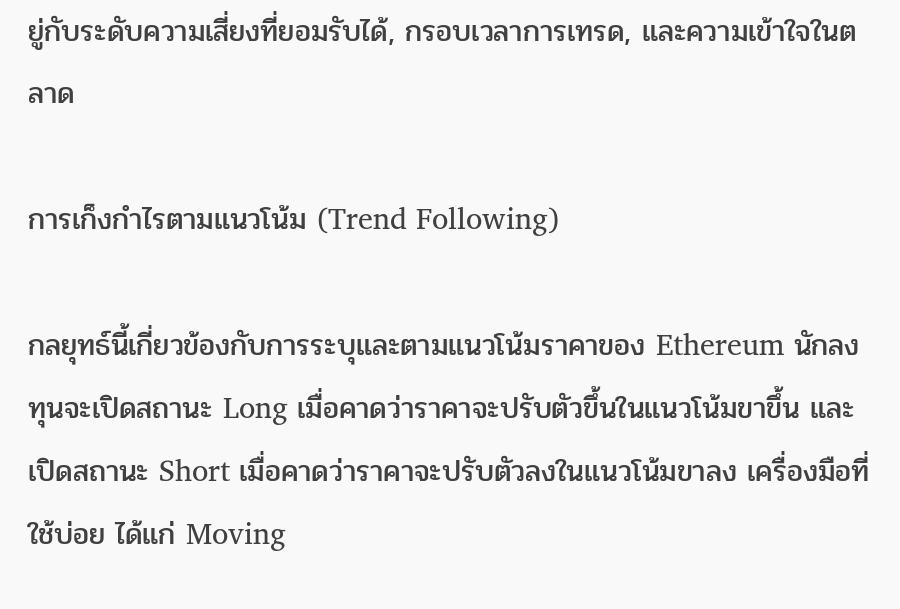ยู่กับระดับความเสี่ยงที่ยอมรับได้, กรอบเวลาการเทรด, และความเข้าใจในตลาด

การเก็งกำไรตามแนวโน้ม (Trend Following)

กลยุทธ์นี้เกี่ยวข้องกับการระบุและตามแนวโน้มราคาของ Ethereum นักลงทุนจะเปิดสถานะ Long เมื่อคาดว่าราคาจะปรับตัวขึ้นในแนวโน้มขาขึ้น และเปิดสถานะ Short เมื่อคาดว่าราคาจะปรับตัวลงในแนวโน้มขาลง เครื่องมือที่ใช้บ่อย ได้แก่ Moving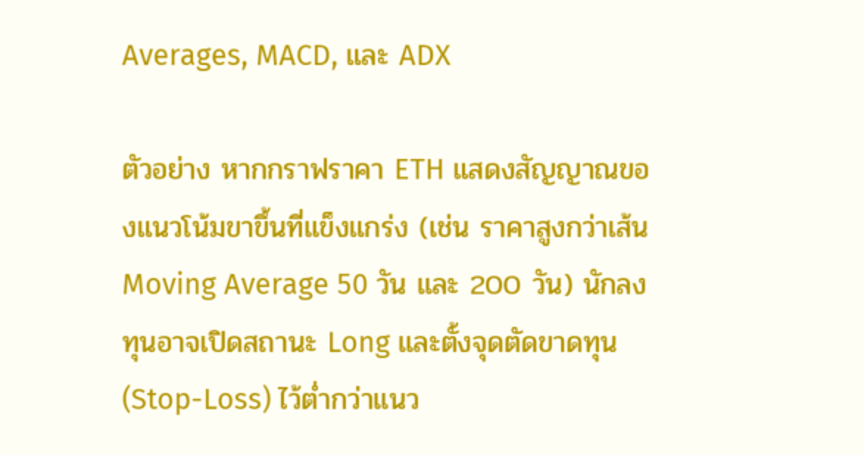Averages, MACD, และ ADX

ตัวอย่าง หากกราฟราคา ETH แสดงสัญญาณของแนวโน้มขาขึ้นที่แข็งแกร่ง (เช่น ราคาสูงกว่าเส้น Moving Average 50 วัน และ 200 วัน) นักลงทุนอาจเปิดสถานะ Long และตั้งจุดตัดขาดทุน (Stop-Loss) ไว้ต่ำกว่าแนว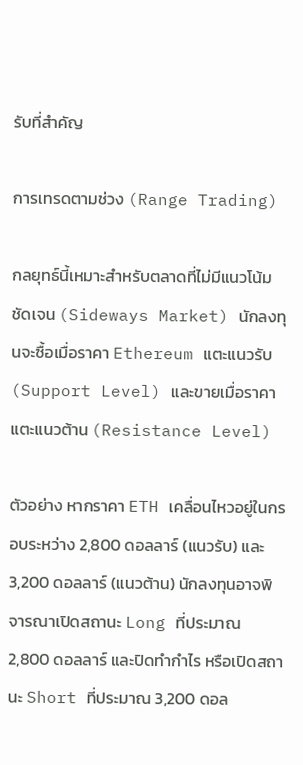รับที่สำคัญ

การเทรดตามช่วง (Range Trading)

กลยุทธ์นี้เหมาะสำหรับตลาดที่ไม่มีแนวโน้มชัดเจน (Sideways Market) นักลงทุนจะซื้อเมื่อราคา Ethereum แตะแนวรับ (Support Level) และขายเมื่อราคาแตะแนวต้าน (Resistance Level)

ตัวอย่าง หากราคา ETH เคลื่อนไหวอยู่ในกรอบระหว่าง 2,800 ดอลลาร์ (แนวรับ) และ 3,200 ดอลลาร์ (แนวต้าน) นักลงทุนอาจพิจารณาเปิดสถานะ Long ที่ประมาณ 2,800 ดอลลาร์ และปิดทำกำไร หรือเปิดสถานะ Short ที่ประมาณ 3,200 ดอล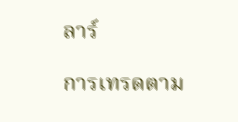ลาร์

การเทรดตาม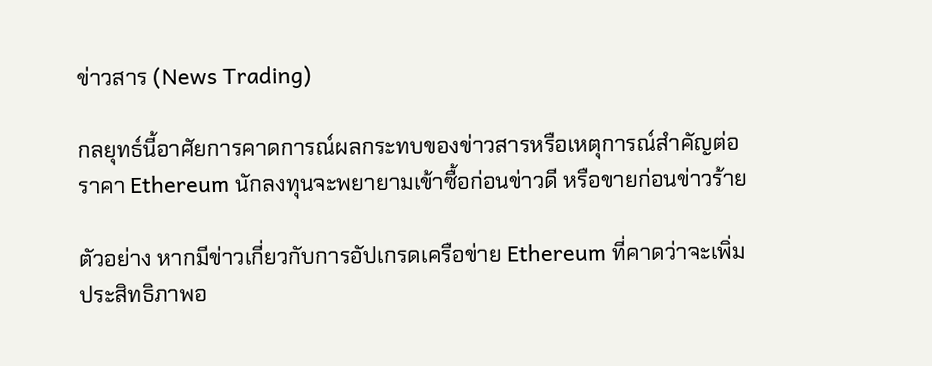ข่าวสาร (News Trading)

กลยุทธ์นี้อาศัยการคาดการณ์ผลกระทบของข่าวสารหรือเหตุการณ์สำคัญต่อราคา Ethereum นักลงทุนจะพยายามเข้าซื้อก่อนข่าวดี หรือขายก่อนข่าวร้าย

ตัวอย่าง หากมีข่าวเกี่ยวกับการอัปเกรดเครือข่าย Ethereum ที่คาดว่าจะเพิ่มประสิทธิภาพอ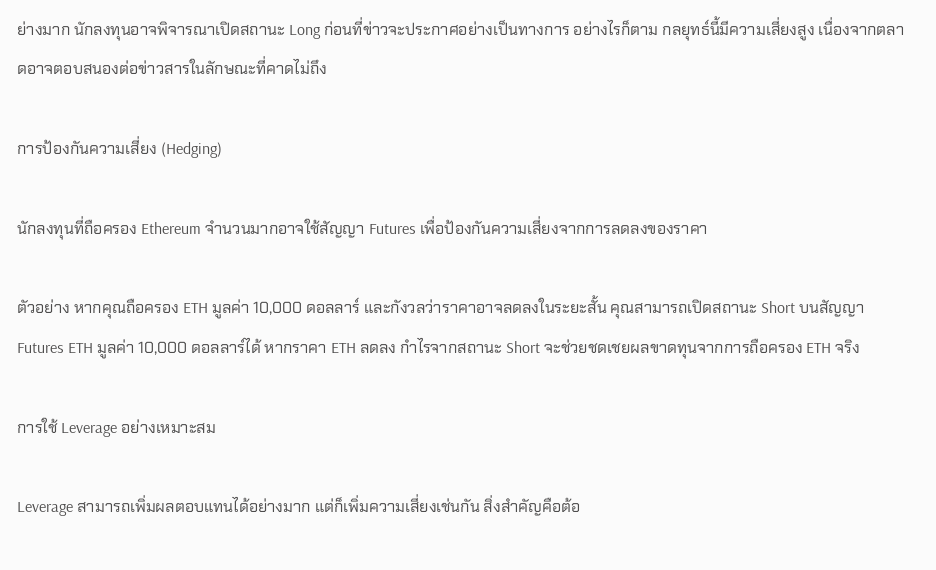ย่างมาก นักลงทุนอาจพิจารณาเปิดสถานะ Long ก่อนที่ข่าวจะประกาศอย่างเป็นทางการ อย่างไรก็ตาม กลยุทธ์นี้มีความเสี่ยงสูง เนื่องจากตลาดอาจตอบสนองต่อข่าวสารในลักษณะที่คาดไม่ถึง

การป้องกันความเสี่ยง (Hedging)

นักลงทุนที่ถือครอง Ethereum จำนวนมากอาจใช้สัญญา Futures เพื่อป้องกันความเสี่ยงจากการลดลงของราคา

ตัวอย่าง หากคุณถือครอง ETH มูลค่า 10,000 ดอลลาร์ และกังวลว่าราคาอาจลดลงในระยะสั้น คุณสามารถเปิดสถานะ Short บนสัญญา Futures ETH มูลค่า 10,000 ดอลลาร์ได้ หากราคา ETH ลดลง กำไรจากสถานะ Short จะช่วยชดเชยผลขาดทุนจากการถือครอง ETH จริง

การใช้ Leverage อย่างเหมาะสม

Leverage สามารถเพิ่มผลตอบแทนได้อย่างมาก แต่ก็เพิ่มความเสี่ยงเช่นกัน สิ่งสำคัญคือต้อ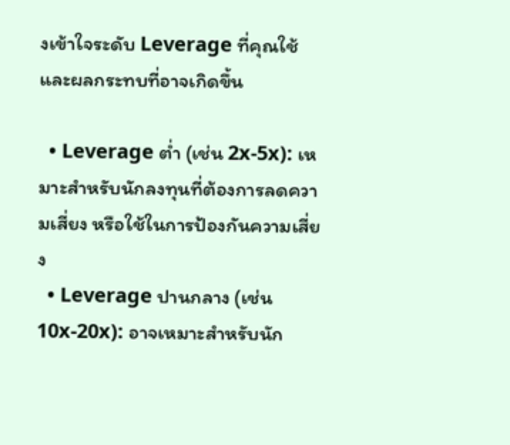งเข้าใจระดับ Leverage ที่คุณใช้และผลกระทบที่อาจเกิดขึ้น

  • Leverage ต่ำ (เช่น 2x-5x): เหมาะสำหรับนักลงทุนที่ต้องการลดความเสี่ยง หรือใช้ในการป้องกันความเสี่ยง
  • Leverage ปานกลาง (เช่น 10x-20x): อาจเหมาะสำหรับนัก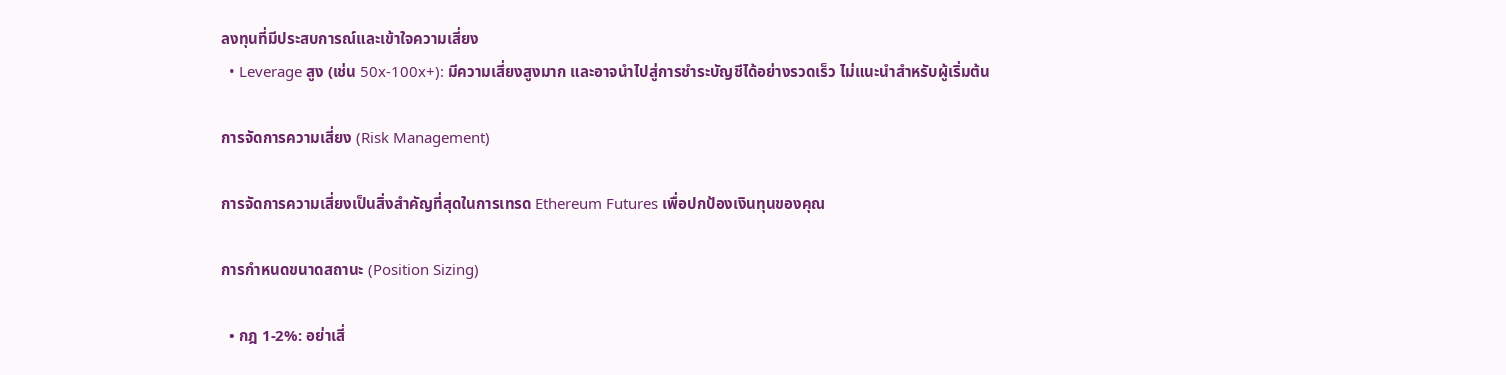ลงทุนที่มีประสบการณ์และเข้าใจความเสี่ยง
  • Leverage สูง (เช่น 50x-100x+): มีความเสี่ยงสูงมาก และอาจนำไปสู่การชำระบัญชีได้อย่างรวดเร็ว ไม่แนะนำสำหรับผู้เริ่มต้น

การจัดการความเสี่ยง (Risk Management)

การจัดการความเสี่ยงเป็นสิ่งสำคัญที่สุดในการเทรด Ethereum Futures เพื่อปกป้องเงินทุนของคุณ

การกำหนดขนาดสถานะ (Position Sizing)

  • กฎ 1-2%: อย่าเสี่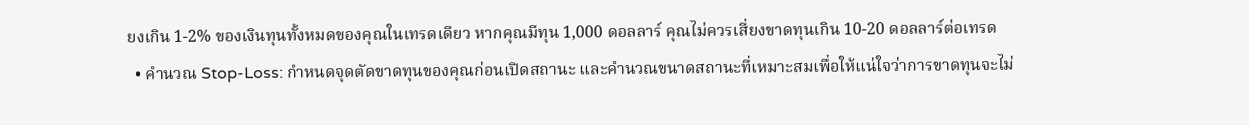ยงเกิน 1-2% ของเงินทุนทั้งหมดของคุณในเทรดเดียว หากคุณมีทุน 1,000 ดอลลาร์ คุณไม่ควรเสี่ยงขาดทุนเกิน 10-20 ดอลลาร์ต่อเทรด
  • คำนวณ Stop-Loss: กำหนดจุดตัดขาดทุนของคุณก่อนเปิดสถานะ และคำนวณขนาดสถานะที่เหมาะสมเพื่อให้แน่ใจว่าการขาดทุนจะไม่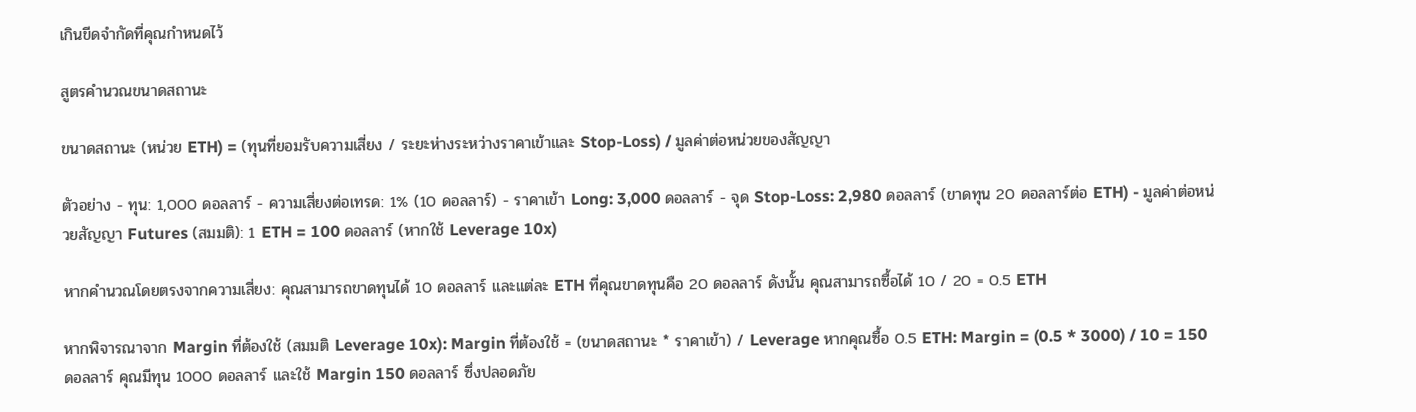เกินขีดจำกัดที่คุณกำหนดไว้

สูตรคำนวณขนาดสถานะ

ขนาดสถานะ (หน่วย ETH) = (ทุนที่ยอมรับความเสี่ยง / ระยะห่างระหว่างราคาเข้าและ Stop-Loss) / มูลค่าต่อหน่วยของสัญญา

ตัวอย่าง - ทุน: 1,000 ดอลลาร์ - ความเสี่ยงต่อเทรด: 1% (10 ดอลลาร์) - ราคาเข้า Long: 3,000 ดอลลาร์ - จุด Stop-Loss: 2,980 ดอลลาร์ (ขาดทุน 20 ดอลลาร์ต่อ ETH) - มูลค่าต่อหน่วยสัญญา Futures (สมมติ): 1 ETH = 100 ดอลลาร์ (หากใช้ Leverage 10x)

หากคำนวณโดยตรงจากความเสี่ยง: คุณสามารถขาดทุนได้ 10 ดอลลาร์ และแต่ละ ETH ที่คุณขาดทุนคือ 20 ดอลลาร์ ดังนั้น คุณสามารถซื้อได้ 10 / 20 = 0.5 ETH

หากพิจารณาจาก Margin ที่ต้องใช้ (สมมติ Leverage 10x): Margin ที่ต้องใช้ = (ขนาดสถานะ * ราคาเข้า) / Leverage หากคุณซื้อ 0.5 ETH: Margin = (0.5 * 3000) / 10 = 150 ดอลลาร์ คุณมีทุน 1000 ดอลลาร์ และใช้ Margin 150 ดอลลาร์ ซึ่งปลอดภัย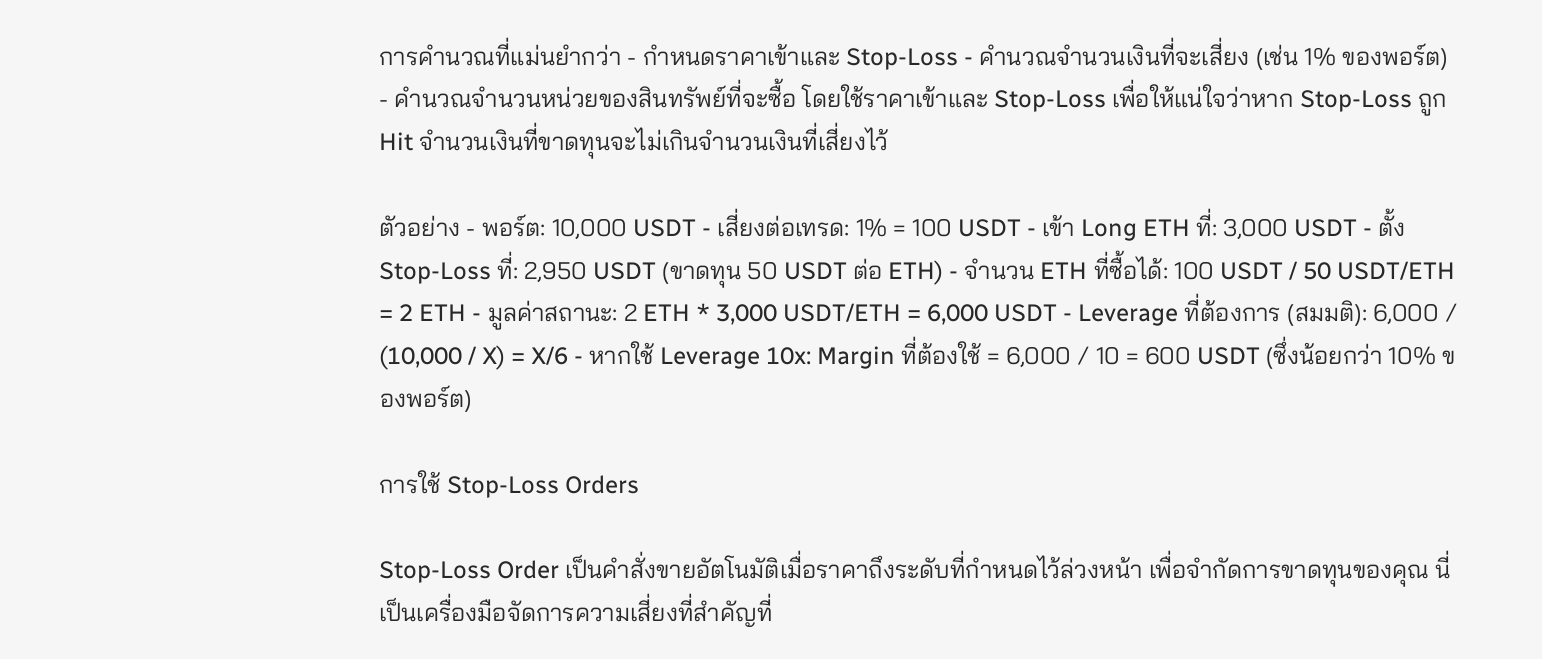การคำนวณที่แม่นยำกว่า - กำหนดราคาเข้าและ Stop-Loss - คำนวณจำนวนเงินที่จะเสี่ยง (เช่น 1% ของพอร์ต) - คำนวณจำนวนหน่วยของสินทรัพย์ที่จะซื้อ โดยใช้ราคาเข้าและ Stop-Loss เพื่อให้แน่ใจว่าหาก Stop-Loss ถูก Hit จำนวนเงินที่ขาดทุนจะไม่เกินจำนวนเงินที่เสี่ยงไว้

ตัวอย่าง - พอร์ต: 10,000 USDT - เสี่ยงต่อเทรด: 1% = 100 USDT - เข้า Long ETH ที่: 3,000 USDT - ตั้ง Stop-Loss ที่: 2,950 USDT (ขาดทุน 50 USDT ต่อ ETH) - จำนวน ETH ที่ซื้อได้: 100 USDT / 50 USDT/ETH = 2 ETH - มูลค่าสถานะ: 2 ETH * 3,000 USDT/ETH = 6,000 USDT - Leverage ที่ต้องการ (สมมติ): 6,000 / (10,000 / X) = X/6 - หากใช้ Leverage 10x: Margin ที่ต้องใช้ = 6,000 / 10 = 600 USDT (ซึ่งน้อยกว่า 10% ของพอร์ต)

การใช้ Stop-Loss Orders

Stop-Loss Order เป็นคำสั่งขายอัตโนมัติเมื่อราคาถึงระดับที่กำหนดไว้ล่วงหน้า เพื่อจำกัดการขาดทุนของคุณ นี่เป็นเครื่องมือจัดการความเสี่ยงที่สำคัญที่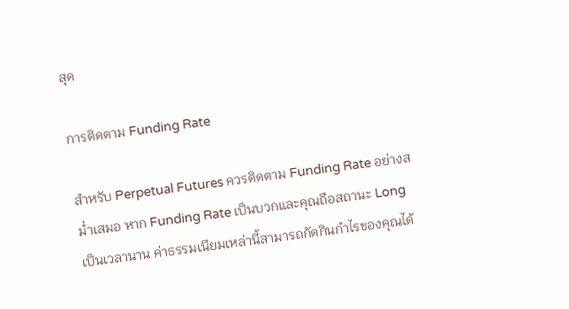สุด

การติดตาม Funding Rate

สำหรับ Perpetual Futures ควรติดตาม Funding Rate อย่างสม่ำเสมอ หาก Funding Rate เป็นบวกและคุณถือสถานะ Long เป็นเวลานาน ค่าธรรมเนียมเหล่านี้สามารถกัดกินกำไรของคุณได้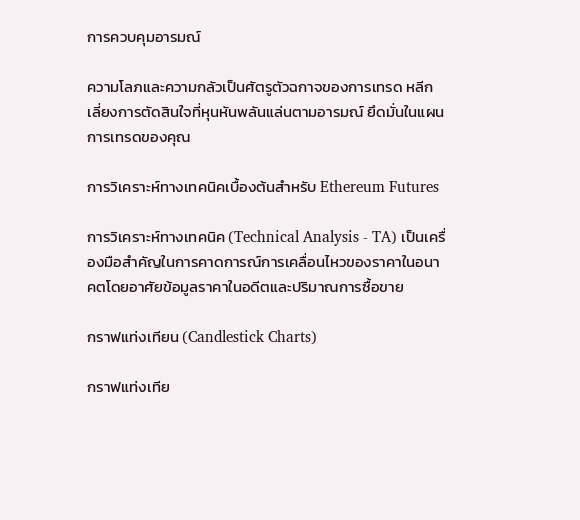การควบคุมอารมณ์

ความโลภและความกลัวเป็นศัตรูตัวฉกาจของการเทรด หลีกเลี่ยงการตัดสินใจที่หุนหันพลันแล่นตามอารมณ์ ยึดมั่นในแผนการเทรดของคุณ

การวิเคราะห์ทางเทคนิคเบื้องต้นสำหรับ Ethereum Futures

การวิเคราะห์ทางเทคนิค (Technical Analysis - TA) เป็นเครื่องมือสำคัญในการคาดการณ์การเคลื่อนไหวของราคาในอนาคตโดยอาศัยข้อมูลราคาในอดีตและปริมาณการซื้อขาย

กราฟแท่งเทียน (Candlestick Charts)

กราฟแท่งเทีย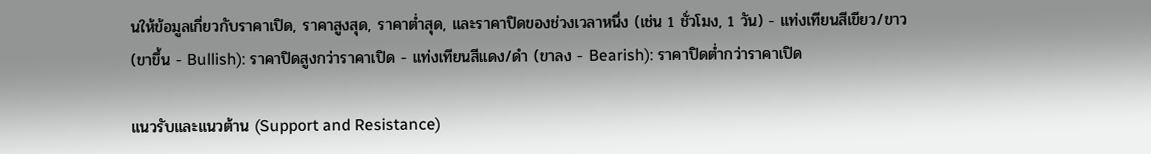นให้ข้อมูลเกี่ยวกับราคาเปิด, ราคาสูงสุด, ราคาต่ำสุด, และราคาปิดของช่วงเวลาหนึ่ง (เช่น 1 ชั่วโมง, 1 วัน) - แท่งเทียนสีเขียว/ขาว (ขาขึ้น - Bullish): ราคาปิดสูงกว่าราคาเปิด - แท่งเทียนสีแดง/ดำ (ขาลง - Bearish): ราคาปิดต่ำกว่าราคาเปิด

แนวรับและแนวต้าน (Support and Resistance)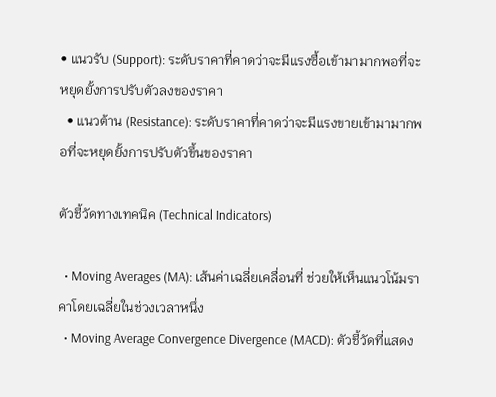• แนวรับ (Support): ระดับราคาที่คาดว่าจะมีแรงซื้อเข้ามามากพอที่จะหยุดยั้งการปรับตัวลงของราคา
  • แนวต้าน (Resistance): ระดับราคาที่คาดว่าจะมีแรงขายเข้ามามากพอที่จะหยุดยั้งการปรับตัวขึ้นของราคา

ตัวชี้วัดทางเทคนิค (Technical Indicators)

  • Moving Averages (MA): เส้นค่าเฉลี่ยเคลื่อนที่ ช่วยให้เห็นแนวโน้มราคาโดยเฉลี่ยในช่วงเวลาหนึ่ง
  • Moving Average Convergence Divergence (MACD): ตัวชี้วัดที่แสดง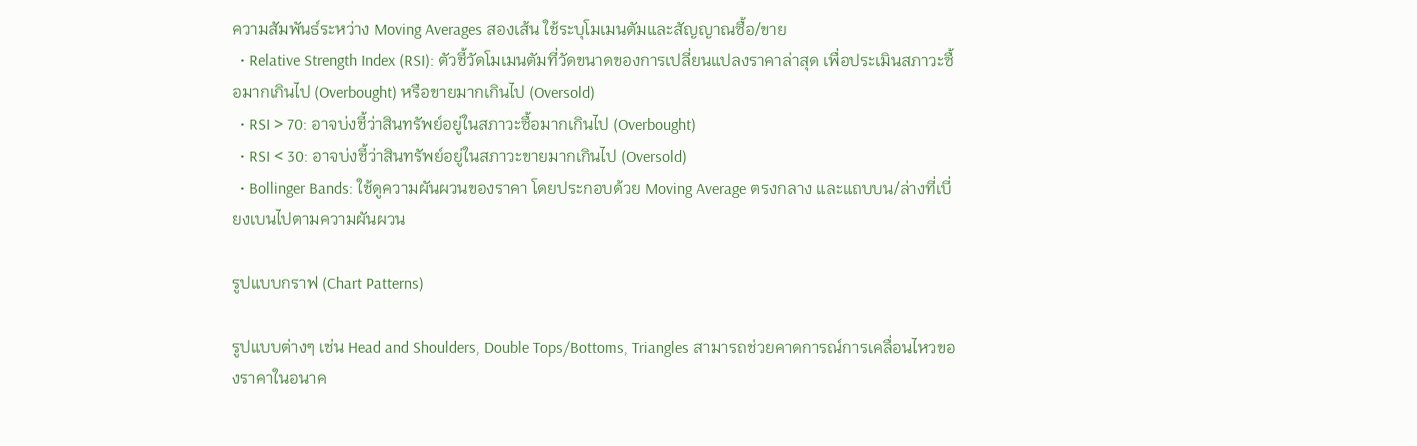ความสัมพันธ์ระหว่าง Moving Averages สองเส้น ใช้ระบุโมเมนตัมและสัญญาณซื้อ/ขาย
  • Relative Strength Index (RSI): ตัวชี้วัดโมเมนตัมที่วัดขนาดของการเปลี่ยนแปลงราคาล่าสุด เพื่อประเมินสภาวะซื้อมากเกินไป (Overbought) หรือขายมากเกินไป (Oversold)
  • RSI > 70: อาจบ่งชี้ว่าสินทรัพย์อยู่ในสภาวะซื้อมากเกินไป (Overbought)
  • RSI < 30: อาจบ่งชี้ว่าสินทรัพย์อยู่ในสภาวะขายมากเกินไป (Oversold)
  • Bollinger Bands: ใช้ดูความผันผวนของราคา โดยประกอบด้วย Moving Average ตรงกลาง และแถบบน/ล่างที่เบี่ยงเบนไปตามความผันผวน

รูปแบบกราฟ (Chart Patterns)

รูปแบบต่างๆ เช่น Head and Shoulders, Double Tops/Bottoms, Triangles สามารถช่วยคาดการณ์การเคลื่อนไหวของราคาในอนาค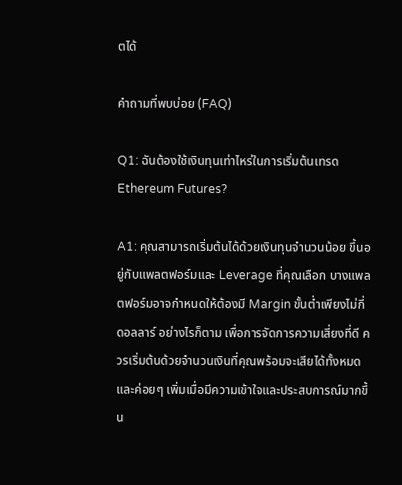ตได้

คำถามที่พบบ่อย (FAQ)

Q1: ฉันต้องใช้เงินทุนเท่าไหร่ในการเริ่มต้นเทรด Ethereum Futures?

A1: คุณสามารถเริ่มต้นได้ด้วยเงินทุนจำนวนน้อย ขึ้นอยู่กับแพลตฟอร์มและ Leverage ที่คุณเลือก บางแพลตฟอร์มอาจกำหนดให้ต้องมี Margin ขั้นต่ำเพียงไม่กี่ดอลลาร์ อย่างไรก็ตาม เพื่อการจัดการความเสี่ยงที่ดี ควรเริ่มต้นด้วยจำนวนเงินที่คุณพร้อมจะเสียได้ทั้งหมด และค่อยๆ เพิ่มเมื่อมีความเข้าใจและประสบการณ์มากขึ้น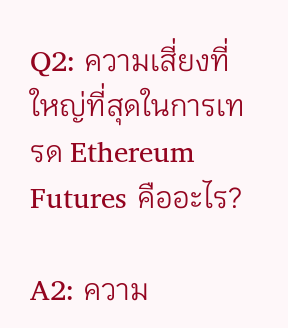Q2: ความเสี่ยงที่ใหญ่ที่สุดในการเทรด Ethereum Futures คืออะไร?

A2: ความ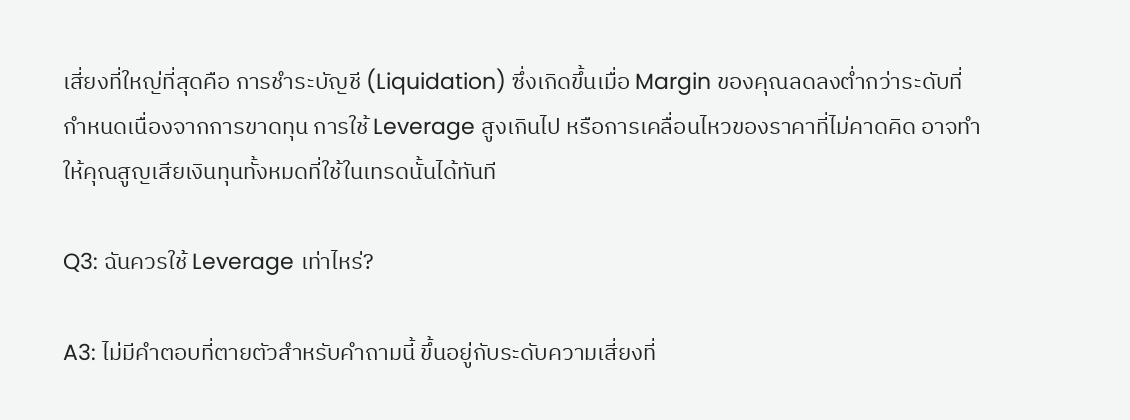เสี่ยงที่ใหญ่ที่สุดคือ การชำระบัญชี (Liquidation) ซึ่งเกิดขึ้นเมื่อ Margin ของคุณลดลงต่ำกว่าระดับที่กำหนดเนื่องจากการขาดทุน การใช้ Leverage สูงเกินไป หรือการเคลื่อนไหวของราคาที่ไม่คาดคิด อาจทำให้คุณสูญเสียเงินทุนทั้งหมดที่ใช้ในเทรดนั้นได้ทันที

Q3: ฉันควรใช้ Leverage เท่าไหร่?

A3: ไม่มีคำตอบที่ตายตัวสำหรับคำถามนี้ ขึ้นอยู่กับระดับความเสี่ยงที่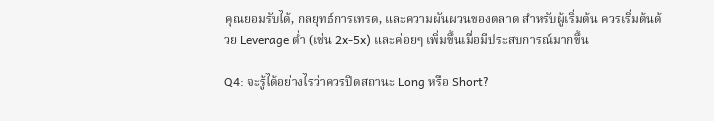คุณยอมรับได้, กลยุทธ์การเทรด, และความผันผวนของตลาด สำหรับผู้เริ่มต้น ควรเริ่มต้นด้วย Leverage ต่ำ (เช่น 2x-5x) และค่อยๆ เพิ่มขึ้นเมื่อมีประสบการณ์มากขึ้น

Q4: จะรู้ได้อย่างไรว่าควรปิดสถานะ Long หรือ Short?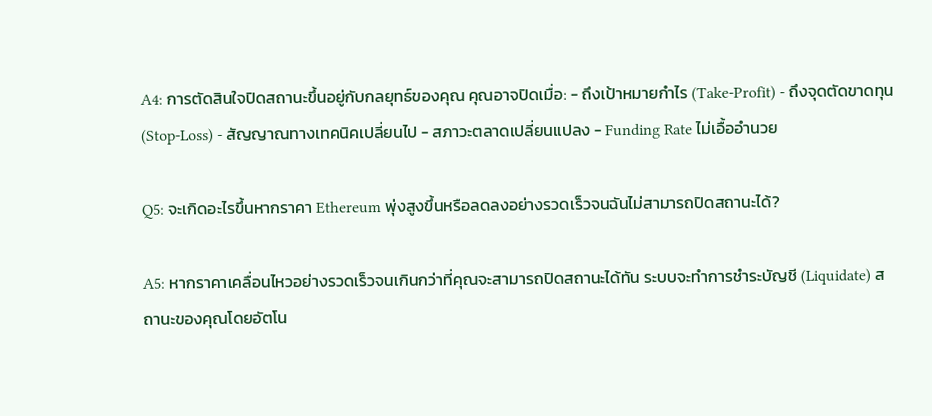A4: การตัดสินใจปิดสถานะขึ้นอยู่กับกลยุทธ์ของคุณ คุณอาจปิดเมื่อ: - ถึงเป้าหมายกำไร (Take-Profit) - ถึงจุดตัดขาดทุน (Stop-Loss) - สัญญาณทางเทคนิคเปลี่ยนไป - สภาวะตลาดเปลี่ยนแปลง - Funding Rate ไม่เอื้ออำนวย

Q5: จะเกิดอะไรขึ้นหากราคา Ethereum พุ่งสูงขึ้นหรือลดลงอย่างรวดเร็วจนฉันไม่สามารถปิดสถานะได้?

A5: หากราคาเคลื่อนไหวอย่างรวดเร็วจนเกินกว่าที่คุณจะสามารถปิดสถานะได้ทัน ระบบจะทำการชำระบัญชี (Liquidate) สถานะของคุณโดยอัตโน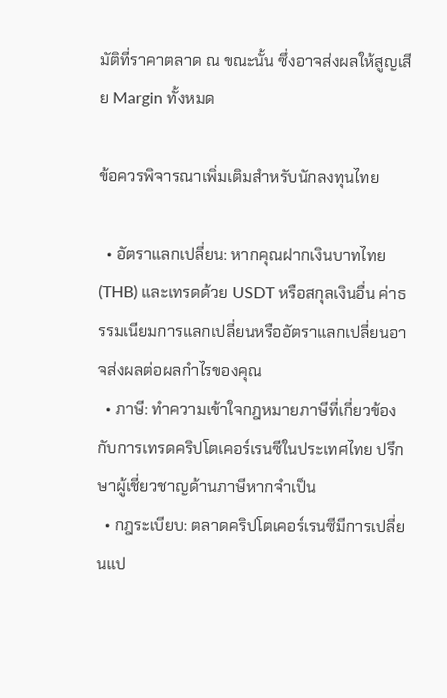มัติที่ราคาตลาด ณ ขณะนั้น ซึ่งอาจส่งผลให้สูญเสีย Margin ทั้งหมด

ข้อควรพิจารณาเพิ่มเติมสำหรับนักลงทุนไทย

  • อัตราแลกเปลี่ยน: หากคุณฝากเงินบาทไทย (THB) และเทรดด้วย USDT หรือสกุลเงินอื่น ค่าธรรมเนียมการแลกเปลี่ยนหรืออัตราแลกเปลี่ยนอาจส่งผลต่อผลกำไรของคุณ
  • ภาษี: ทำความเข้าใจกฎหมายภาษีที่เกี่ยวข้องกับการเทรดคริปโตเคอร์เรนซีในประเทศไทย ปรึกษาผู้เชี่ยวชาญด้านภาษีหากจำเป็น
  • กฎระเบียบ: ตลาดคริปโตเคอร์เรนซีมีการเปลี่ยนแป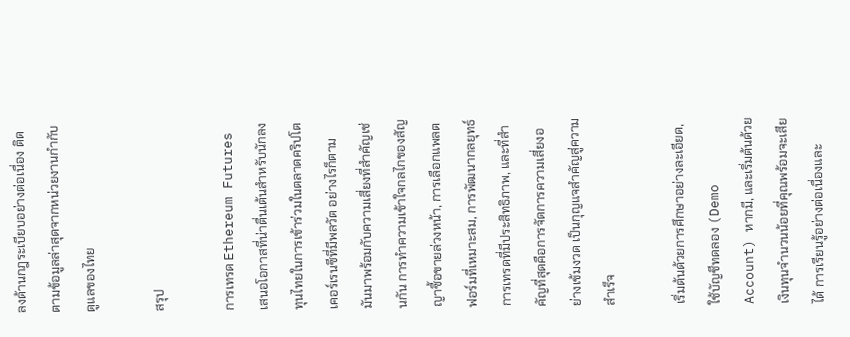ลงด้านกฎระเบียบอย่างต่อเนื่อง ติดตามข้อมูลล่าสุดจากหน่วยงานกำกับดูแลของไทย

สรุป

การเทรด Ethereum Futures เสนอโอกาสที่น่าตื่นเต้นสำหรับนักลงทุนไทยในการเข้าร่วมในตลาดคริปโตเคอร์เรนซีที่มีพลวัต อย่างไรก็ตาม มันมาพร้อมกับความเสี่ยงที่สำคัญเช่นกัน การทำความเข้าใจกลไกของสัญญาซื้อขายล่วงหน้า, การเลือกแพลตฟอร์มที่เหมาะสม, การพัฒนากลยุทธ์การเทรดที่มีประสิทธิภาพ, และที่สำคัญที่สุดคือการจัดการความเสี่ยงอย่างเข้มงวด เป็นกุญแจสำคัญสู่ความสำเร็จ

เริ่มต้นด้วยการศึกษาอย่างละเอียด, ใช้บัญชีทดลอง (Demo Account) หากมี, และเริ่มต้นด้วยเงินทุนจำนวนน้อยที่คุณพร้อมจะเสียได้ การเรียนรู้อย่างต่อเนื่องและ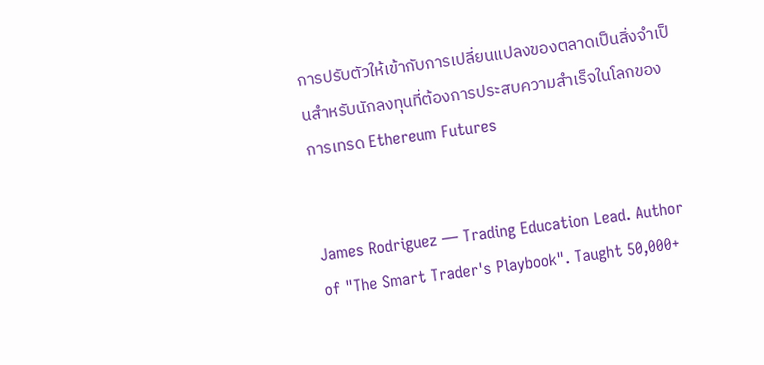การปรับตัวให้เข้ากับการเปลี่ยนแปลงของตลาดเป็นสิ่งจำเป็นสำหรับนักลงทุนที่ต้องการประสบความสำเร็จในโลกของการเทรด Ethereum Futures


James Rodriguez — Trading Education Lead. Author of "The Smart Trader's Playbook". Taught 50,000+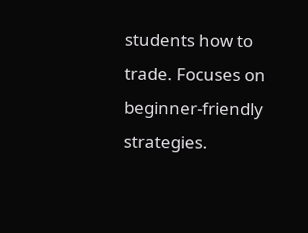students how to trade. Focuses on beginner-friendly strategies.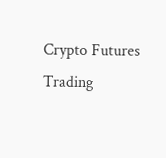Crypto Futures Trading